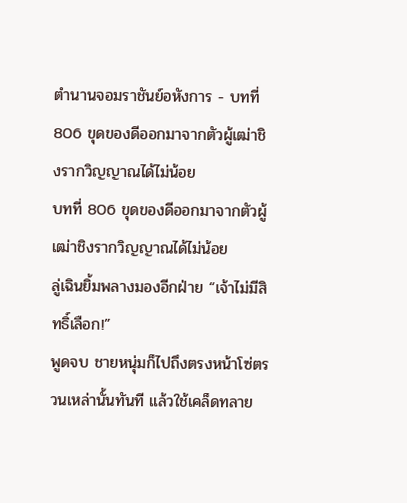ตำนานจอมราชันย์อหังการ - บทที่ 806 ขุดของดีออกมาจากตัวผู้เฒ่าชิงรากวิญญาณได้ไม่น้อย
บทที่ 806 ขุดของดีออกมาจากตัวผู้เฒ่าชิงรากวิญญาณได้ไม่น้อย
ลู่เฉินยิ้มพลางมองอีกฝ่าย “เจ้าไม่มีสิทธิ์เลือก!”
พูดจบ ชายหนุ่มก็ไปถึงตรงหน้าโซ่ตรวนเหล่านั้นทันที แล้วใช้เคล็ดทลาย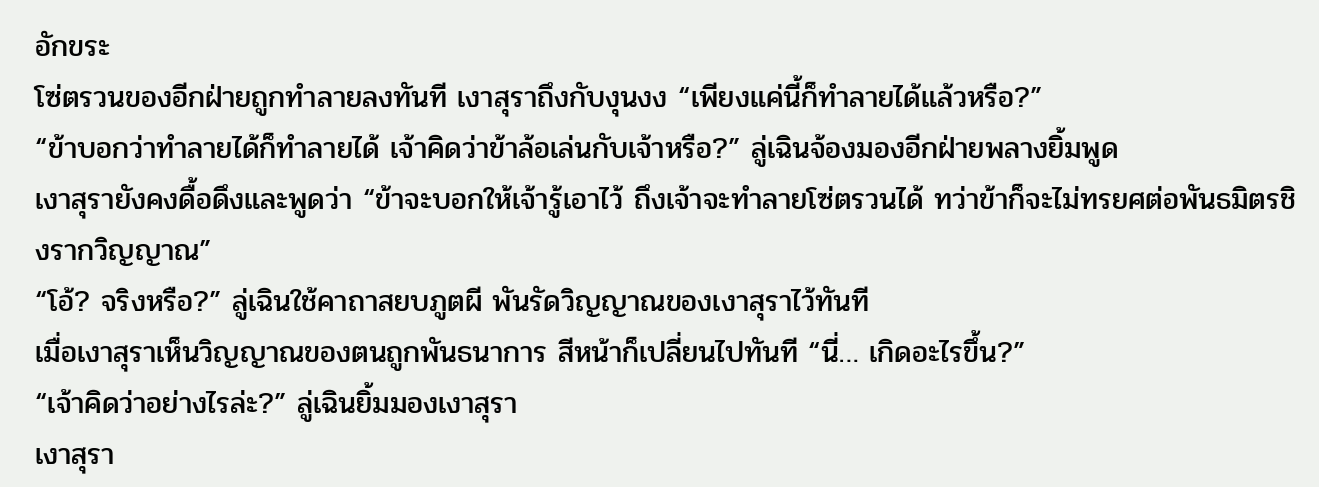อักขระ
โซ่ตรวนของอีกฝ่ายถูกทำลายลงทันที เงาสุราถึงกับงุนงง “เพียงแค่นี้ก็ทำลายได้แล้วหรือ?”
“ข้าบอกว่าทำลายได้ก็ทำลายได้ เจ้าคิดว่าข้าล้อเล่นกับเจ้าหรือ?” ลู่เฉินจ้องมองอีกฝ่ายพลางยิ้มพูด
เงาสุรายังคงดื้อดึงและพูดว่า “ข้าจะบอกให้เจ้ารู้เอาไว้ ถึงเจ้าจะทำลายโซ่ตรวนได้ ทว่าข้าก็จะไม่ทรยศต่อพันธมิตรชิงรากวิญญาณ”
“โอ้? จริงหรือ?” ลู่เฉินใช้คาถาสยบภูตผี พันรัดวิญญาณของเงาสุราไว้ทันที
เมื่อเงาสุราเห็นวิญญาณของตนถูกพันธนาการ สีหน้าก็เปลี่ยนไปทันที “นี่… เกิดอะไรขึ้น?”
“เจ้าคิดว่าอย่างไรล่ะ?” ลู่เฉินยิ้มมองเงาสุรา
เงาสุรา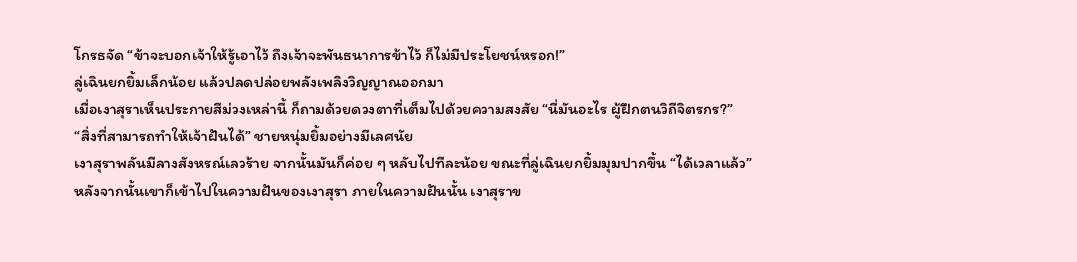โกรธจัด “ข้าจะบอกเจ้าให้รู้เอาไว้ ถึงเจ้าจะพันธนาการข้าไว้ ก็ไม่มีประโยชน์หรอก!”
ลู่เฉินยกยิ้มเล็กน้อย แล้วปลดปล่อยพลังเพลิงวิญญาณออกมา
เมื่อเงาสุราเห็นประกายสีม่วงเหล่านี้ ก็ถามด้วยดวงตาที่เต็มไปด้วยความสงสัย “นี่มันอะไร ผู้ฝึกตนวิถีจิตรกร?”
“สิ่งที่สามารถทำให้เจ้าฝันได้” ชายหนุ่มยิ้มอย่างมีเลศนัย
เงาสุราพลันมีลางสังหรณ์เลวร้าย จากนั้นมันก็ค่อย ๆ หลับไปทีละน้อย ขณะที่ลู่เฉินยกยิ้มมุมปากขึ้น “ได้เวลาแล้ว”
หลังจากนั้นเขาก็เข้าไปในความฝันของเงาสุรา ภายในความฝันนั้น เงาสุราข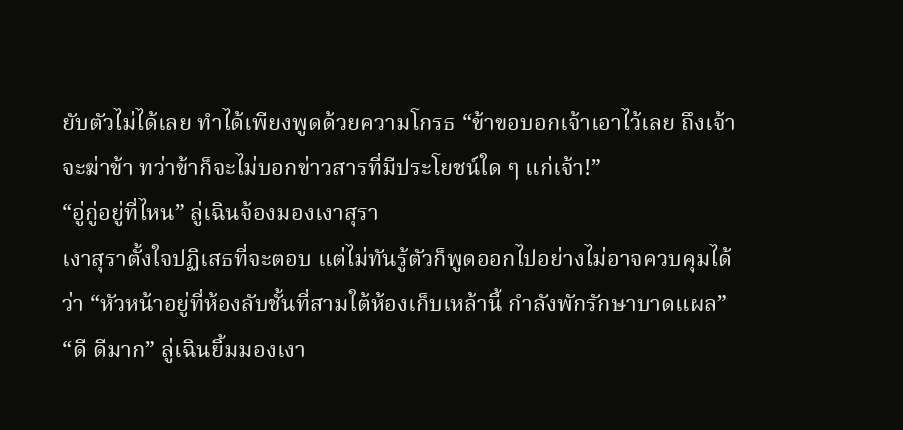ยับตัวไม่ได้เลย ทำได้เพียงพูดด้วยความโกรธ “ข้าขอบอกเจ้าเอาไว้เลย ถึงเจ้าจะฆ่าข้า ทว่าข้าก็จะไม่บอกข่าวสารที่มีประโยชน์ใด ๆ แก่เจ้า!”
“อู่กู่อยู่ที่ไหน” ลู่เฉินจ้องมองเงาสุรา
เงาสุราตั้งใจปฏิเสธที่จะตอบ แต่ไม่ทันรู้ตัวก็พูดออกไปอย่างไม่อาจควบคุมได้ว่า “หัวหน้าอยู่ที่ห้องลับชั้นที่สามใต้ห้องเก็บเหล้านี้ กำลังพักรักษาบาดแผล”
“ดี ดีมาก” ลู่เฉินยิ้มมองเงา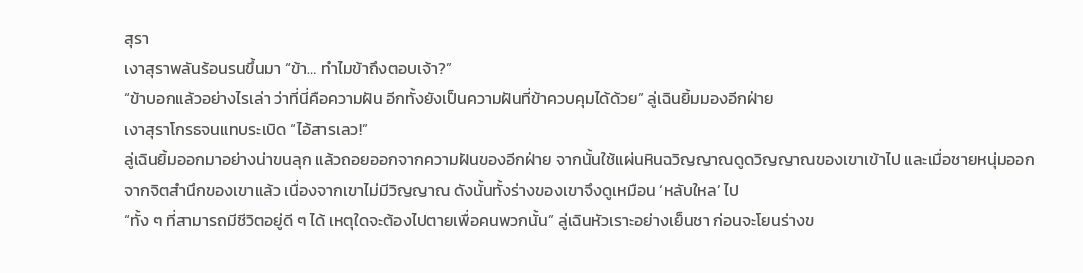สุรา
เงาสุราพลันร้อนรนขึ้นมา “ข้า… ทำไมข้าถึงตอบเจ้า?”
“ข้าบอกแล้วอย่างไรเล่า ว่าที่นี่คือความฝัน อีกทั้งยังเป็นความฝันที่ข้าควบคุมได้ด้วย” ลู่เฉินยิ้มมองอีกฝ่าย
เงาสุราโกรธจนแทบระเบิด “ไอ้สารเลว!”
ลู่เฉินยิ้มออกมาอย่างน่าขนลุก แล้วถอยออกจากความฝันของอีกฝ่าย จากนั้นใช้แผ่นหินฉวิญญาณดูดวิญญาณของเขาเข้าไป และเมื่อชายหนุ่มออกจากจิตสำนึกของเขาแล้ว เนื่องจากเขาไม่มีวิญญาณ ดังนั้นทั้งร่างของเขาจึงดูเหมือน ‘หลับใหล’ ไป
“ทั้ง ๆ ที่สามารถมีชีวิตอยู่ดี ๆ ได้ เหตุใดจะต้องไปตายเพื่อคนพวกนั้น” ลู่เฉินหัวเราะอย่างเย็นชา ก่อนจะโยนร่างข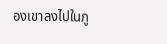องเขาลงไปในภู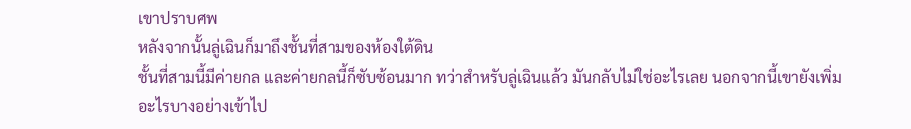เขาปราบศพ
หลังจากนั้นลู่เฉินก็มาถึงชั้นที่สามของห้องใต้ดิน
ชั้นที่สามนี้มีค่ายกล และค่ายกลนี้ก็ซับซ้อนมาก ทว่าสำหรับลู่เฉินแล้ว มันกลับไม่ใช่อะไรเลย นอกจากนี้เขายังเพิ่มอะไรบางอย่างเข้าไป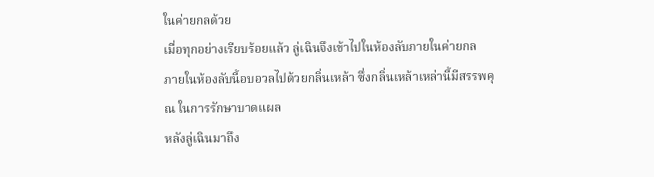ในค่ายกลด้วย
เมื่อทุกอย่างเรียบร้อยแล้ว ลู่เฉินจึงเข้าไปในห้องลับภายในค่ายกล
ภายในห้องลับนี้อบอวลไปด้วยกลิ่นเหล้า ซึ่งกลิ่นเหล้าเหล่านี้มีสรรพคุณ ในการรักษาบาดแผล
หลังลู่เฉินมาถึง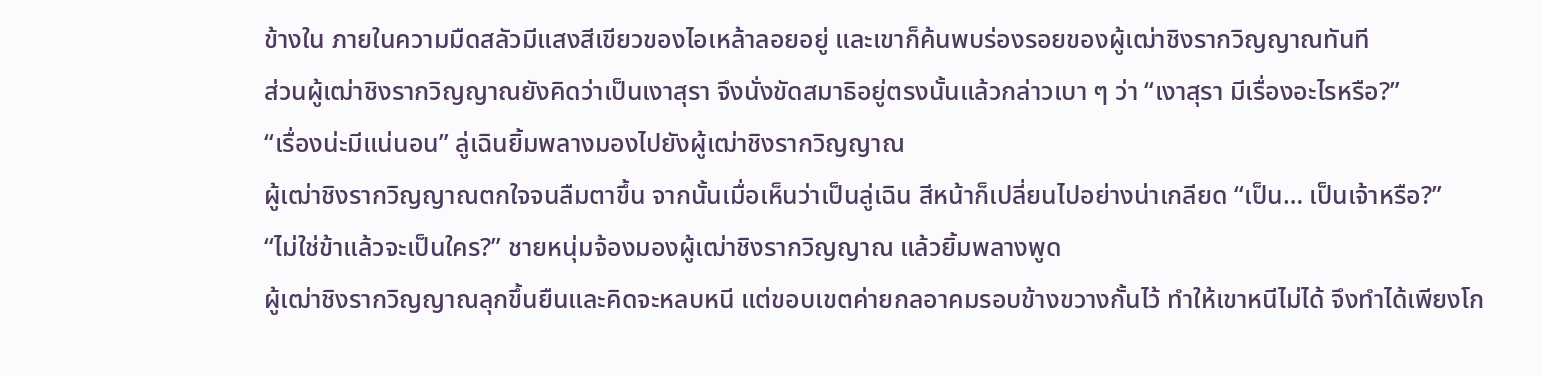ข้างใน ภายในความมืดสลัวมีแสงสีเขียวของไอเหล้าลอยอยู่ และเขาก็ค้นพบร่องรอยของผู้เฒ่าชิงรากวิญญาณทันที
ส่วนผู้เฒ่าชิงรากวิญญาณยังคิดว่าเป็นเงาสุรา จึงนั่งขัดสมาธิอยู่ตรงนั้นแล้วกล่าวเบา ๆ ว่า “เงาสุรา มีเรื่องอะไรหรือ?”
“เรื่องน่ะมีแน่นอน” ลู่เฉินยิ้มพลางมองไปยังผู้เฒ่าชิงรากวิญญาณ
ผู้เฒ่าชิงรากวิญญาณตกใจจนลืมตาขึ้น จากนั้นเมื่อเห็นว่าเป็นลู่เฉิน สีหน้าก็เปลี่ยนไปอย่างน่าเกลียด “เป็น… เป็นเจ้าหรือ?”
“ไม่ใช่ข้าแล้วจะเป็นใคร?” ชายหนุ่มจ้องมองผู้เฒ่าชิงรากวิญญาณ แล้วยิ้มพลางพูด
ผู้เฒ่าชิงรากวิญญาณลุกขึ้นยืนและคิดจะหลบหนี แต่ขอบเขตค่ายกลอาคมรอบข้างขวางกั้นไว้ ทำให้เขาหนีไม่ได้ จึงทำได้เพียงโก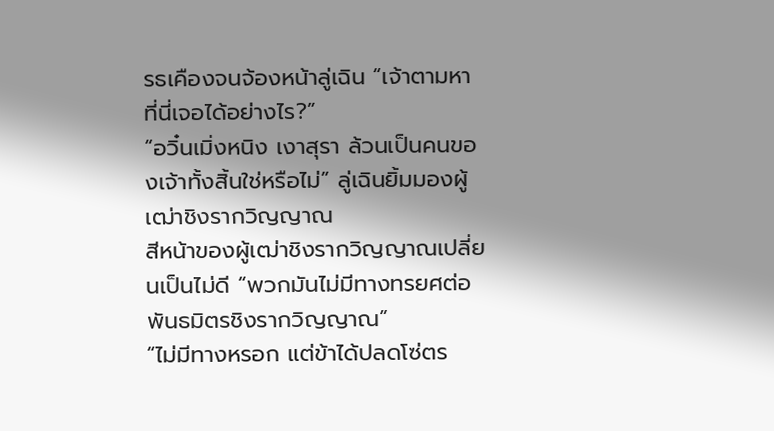รธเคืองจนจ้องหน้าลู่เฉิน “เจ้าตามหาที่นี่เจอได้อย่างไร?”
“อวิ๋นเมิ่งหนิง เงาสุรา ล้วนเป็นคนของเจ้าทั้งสิ้นใช่หรือไม่” ลู่เฉินยิ้มมองผู้เฒ่าชิงรากวิญญาณ
สีหน้าของผู้เฒ่าชิงรากวิญญาณเปลี่ยนเป็นไม่ดี “พวกมันไม่มีทางทรยศต่อพันธมิตรชิงรากวิญญาณ”
“ไม่มีทางหรอก แต่ข้าได้ปลดโซ่ตร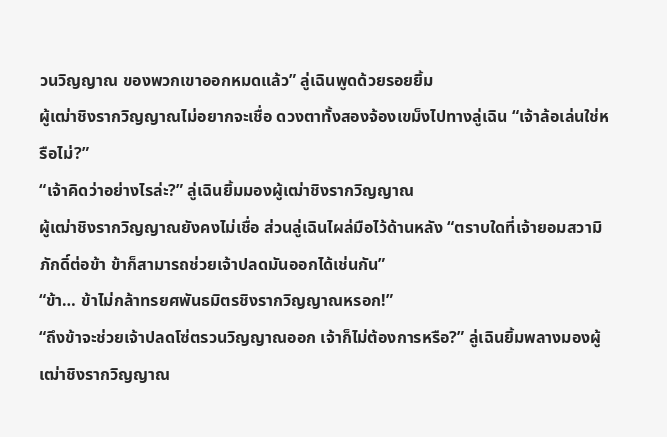วนวิญญาณ ของพวกเขาออกหมดแล้ว” ลู่เฉินพูดด้วยรอยยิ้ม
ผู้เฒ่าชิงรากวิญญาณไม่อยากจะเชื่อ ดวงตาทั้งสองจ้องเขม็งไปทางลู่เฉิน “เจ้าล้อเล่นใช่หรือไม่?”
“เจ้าคิดว่าอย่างไรล่ะ?” ลู่เฉินยิ้มมองผู้เฒ่าชิงรากวิญญาณ
ผู้เฒ่าชิงรากวิญญาณยังคงไม่เชื่อ ส่วนลู่เฉินไผล่มือไว้ด้านหลัง “ตราบใดที่เจ้ายอมสวามิภักดิ์ต่อข้า ข้าก็สามารถช่วยเจ้าปลดมันออกได้เช่นกัน”
“ข้า… ข้าไม่กล้าทรยศพันธมิตรชิงรากวิญญาณหรอก!”
“ถึงข้าจะช่วยเจ้าปลดโซ่ตรวนวิญญาณออก เจ้าก็ไม่ต้องการหรือ?” ลู่เฉินยิ้มพลางมองผู้เฒ่าชิงรากวิญญาณ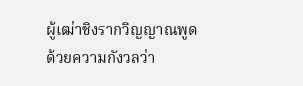ผู้เฒ่าชิงรากวิญญาณพูดด้วยความกังวลว่า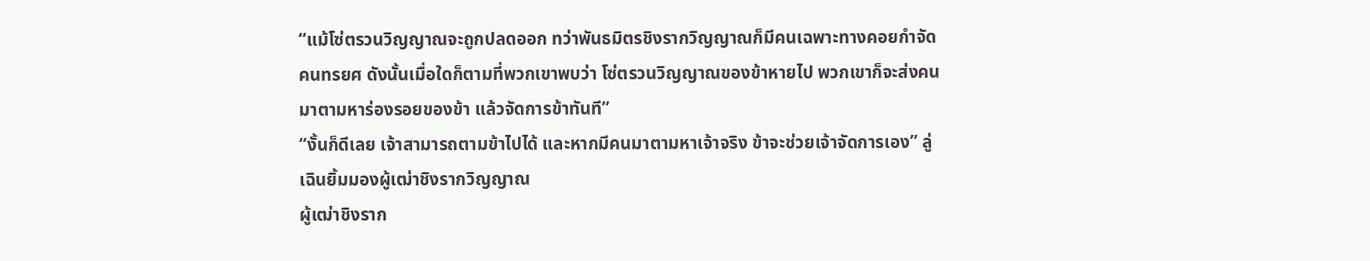“แม้โซ่ตรวนวิญญาณจะถูกปลดออก ทว่าพันธมิตรชิงรากวิญญาณก็มีคนเฉพาะทางคอยกำจัดคนทรยศ ดังนั้นเมื่อใดก็ตามที่พวกเขาพบว่า โซ่ตรวนวิญญาณของข้าหายไป พวกเขาก็จะส่งคนมาตามหาร่องรอยของข้า แล้วจัดการข้าทันที”
“งั้นก็ดีเลย เจ้าสามารถตามข้าไปได้ และหากมีคนมาตามหาเจ้าจริง ข้าจะช่วยเจ้าจัดการเอง” ลู่เฉินยิ้มมองผู้เฒ่าชิงรากวิญญาณ
ผู้เฒ่าชิงราก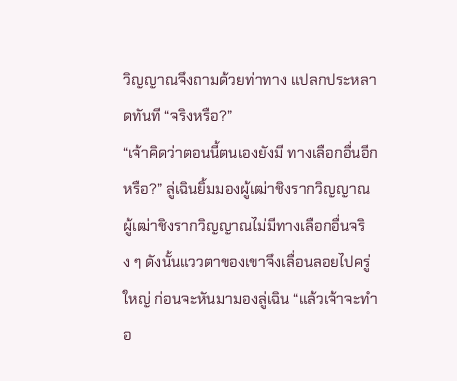วิญญาณจึงถามด้วยท่าทาง แปลกประหลาดทันที “จริงหรือ?”
“เจ้าคิดว่าตอนนี้ตนเองยังมี ทางเลือกอื่นอีกหรือ?” ลู่เฉินยิ้มมองผู้เฒ่าชิงรากวิญญาณ
ผู้เฒ่าชิงรากวิญญาณไม่มีทางเลือกอื่นจริง ๆ ดังนั้นแววตาของเขาจึงเลื่อนลอยไปครู่ใหญ่ ก่อนจะหันมามองลู่เฉิน “แล้วเจ้าจะทำอ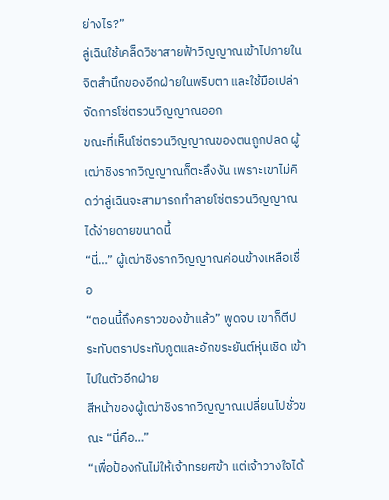ย่างไร?”
ลู่เฉินใช้เคล็ดวิชาสายฟ้าวิญญาณเข้าไปภายใน จิตสำนึกของอีกฝ่ายในพริบตา และใช้มือเปล่าจัดการโซ่ตรวนวิญญาณออก
ขณะที่เห็นโซ่ตรวนวิญญาณของตนถูกปลด ผู้เฒ่าชิงรากวิญญาณก็ตะลึงงัน เพราะเขาไม่คิดว่าลู่เฉินจะสามารถทำลายโซ่ตรวนวิญญาณได้ง่ายดายขนาดนี้
“นี่…” ผู้เฒ่าชิงรากวิญญาณค่อนข้างเหลือเชื่อ
“ตอนนี้ถึงคราวของข้าแล้ว” พูดจบ เขาก็ตีประทับตราประทับภูตและอักขระยันต์หุ่นเชิด เข้าไปในตัวอีกฝ่าย
สีหน้าของผู้เฒ่าชิงรากวิญญาณเปลี่ยนไปชั่วขณะ “นี่คือ…”
“เพื่อป้องกันไม่ให้เจ้าทรยศข้า แต่เจ้าวางใจได้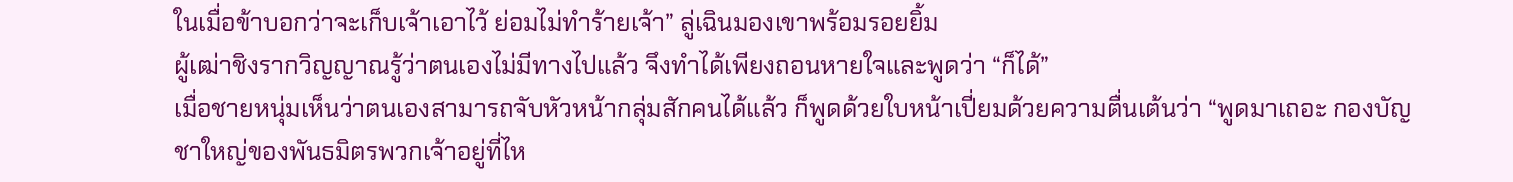ในเมื่อข้าบอกว่าจะเก็บเจ้าเอาไว้ ย่อมไม่ทำร้ายเจ้า” ลู่เฉินมองเขาพร้อมรอยยิ้ม
ผู้เฒ่าชิงรากวิญญาณรู้ว่าตนเองไม่มีทางไปแล้ว จึงทำได้เพียงถอนหายใจและพูดว่า “ก็ได้”
เมื่อชายหนุ่มเห็นว่าตนเองสามารถจับหัวหน้ากลุ่มสักคนได้แล้ว ก็พูดด้วยใบหน้าเปี่ยมด้วยความตื่นเต้นว่า “พูดมาเถอะ กองบัญชาใหญ่ของพันธมิตรพวกเจ้าอยู่ที่ไห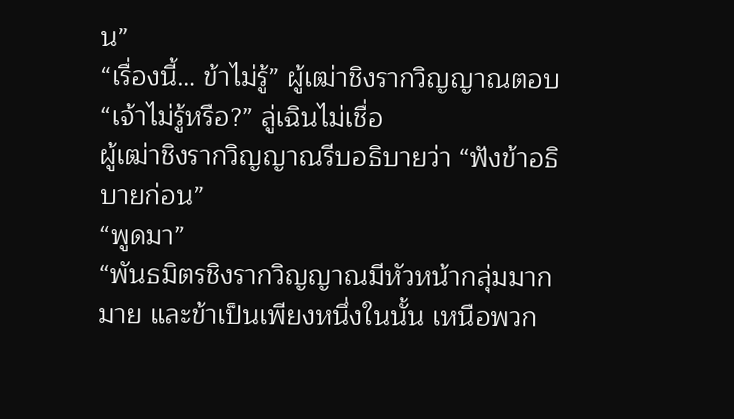น”
“เรื่องนี้… ข้าไม่รู้” ผู้เฒ่าชิงรากวิญญาณตอบ
“เจ้าไม่รู้หรือ?” ลู่เฉินไม่เชื่อ
ผู้เฒ่าชิงรากวิญญาณรีบอธิบายว่า “ฟังข้าอธิบายก่อน”
“พูดมา”
“พันธมิตรชิงรากวิญญาณมีหัวหน้ากลุ่มมากมาย และข้าเป็นเพียงหนึ่งในนั้น เหนือพวก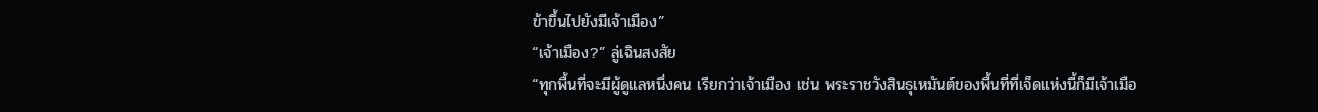ข้าขึ้นไปยังมีเจ้าเมือง”
“เจ้าเมือง?” ลู่เฉินสงสัย
“ทุกพื้นที่จะมีผู้ดูแลหนึ่งคน เรียกว่าเจ้าเมือง เช่น พระราชวังสินธุเหมันต์ของพื้นที่ที่เจ็ดแห่งนี้ก็มีเจ้าเมือ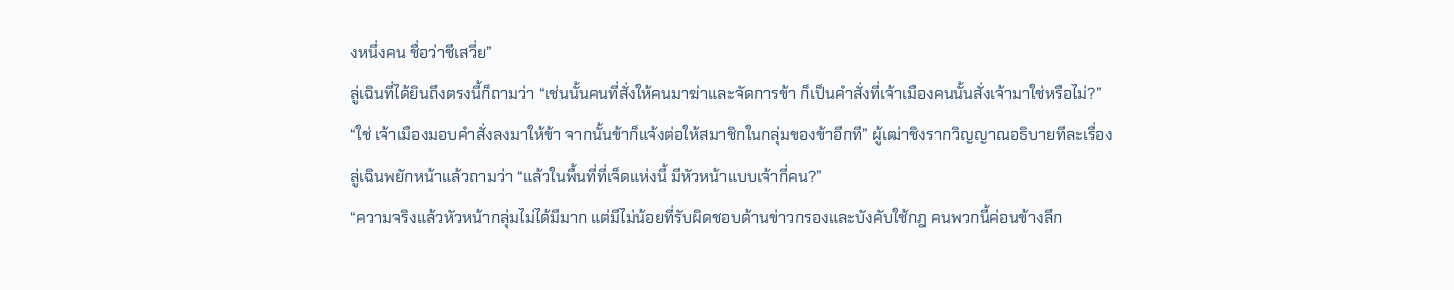งหนึ่งคน ชื่อว่าชีเสวี่ย”
ลู่เฉินที่ได้ยินถึงตรงนี้ก็ถามว่า “เช่นนั้นคนที่สั่งให้คนมาฆ่าและจัดการข้า ก็เป็นคำสั่งที่เจ้าเมืองคนนั้นสั่งเจ้ามาใช่หรือไม่?”
“ใช่ เจ้าเมืองมอบคำสั่งลงมาให้ข้า จากนั้นข้าก็แจ้งต่อให้สมาชิกในกลุ่มของข้าอีกที” ผู้เฒ่าชิงรากวิญญาณอธิบายทีละเรื่อง
ลู่เฉินพยักหน้าแล้วถามว่า “แล้วในพื้นที่ที่เจ็ดแห่งนี้ มีหัวหน้าแบบเจ้ากี่คน?”
“ความจริงแล้วหัวหน้ากลุ่มไม่ได้มีมาก แต่มีไม่น้อยที่รับผิดชอบด้านข่าวกรองและบังคับใช้กฎ คนพวกนี้ค่อนข้างลึก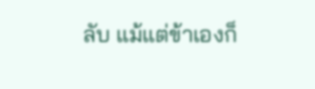ลับ แม้แต่ข้าเองก็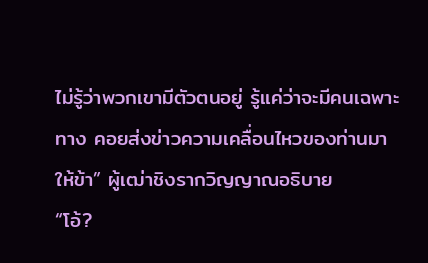ไม่รู้ว่าพวกเขามีตัวตนอยู่ รู้แค่ว่าจะมีคนเฉพาะทาง คอยส่งข่าวความเคลื่อนไหวของท่านมาให้ข้า” ผู้เฒ่าชิงรากวิญญาณอธิบาย
“โอ้?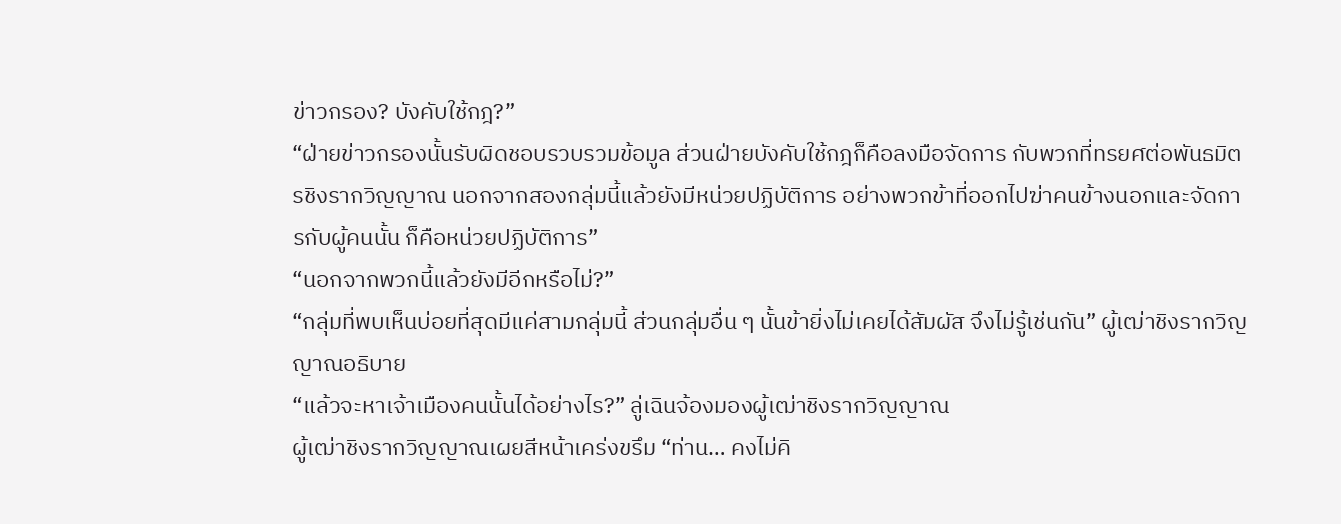ข่าวกรอง? บังคับใช้กฎ?”
“ฝ่ายข่าวกรองนั้นรับผิดชอบรวบรวมข้อมูล ส่วนฝ่ายบังคับใช้กฎก็คือลงมือจัดการ กับพวกที่ทรยศต่อพันธมิตรชิงรากวิญญาณ นอกจากสองกลุ่มนี้แล้วยังมีหน่วยปฏิบัติการ อย่างพวกข้าที่ออกไปฆ่าคนข้างนอกและจัดการกับผู้คนนั้น ก็คือหน่วยปฏิบัติการ”
“นอกจากพวกนี้แล้วยังมีอีกหรือไม่?”
“กลุ่มที่พบเห็นบ่อยที่สุดมีแค่สามกลุ่มนี้ ส่วนกลุ่มอื่น ๆ นั้นข้ายิ่งไม่เคยได้สัมผัส จึงไม่รู้เช่นกัน” ผู้เฒ่าชิงรากวิญญาณอธิบาย
“แล้วจะหาเจ้าเมืองคนนั้นได้อย่างไร?” ลู่เฉินจ้องมองผู้เฒ่าชิงรากวิญญาณ
ผู้เฒ่าชิงรากวิญญาณเผยสีหน้าเคร่งขรึม “ท่าน… คงไม่คิ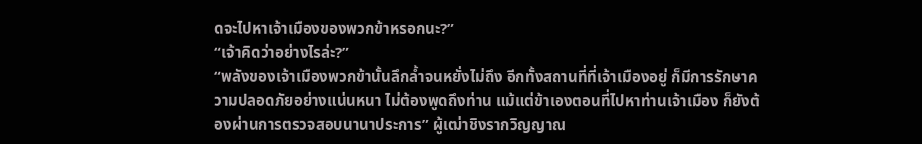ดจะไปหาเจ้าเมืองของพวกข้าหรอกนะ?”
“เจ้าคิดว่าอย่างไรล่ะ?”
“พลังของเจ้าเมืองพวกข้านั้นลึกล้ำจนหยั่งไม่ถึง อีกทั้งสถานที่ที่เจ้าเมืองอยู่ ก็มีการรักษาความปลอดภัยอย่างแน่นหนา ไม่ต้องพูดถึงท่าน แม้แต่ข้าเองตอนที่ไปหาท่านเจ้าเมือง ก็ยังต้องผ่านการตรวจสอบนานาประการ” ผู้เฒ่าชิงรากวิญญาณ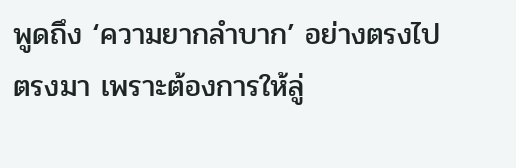พูดถึง ‘ความยากลำบาก’ อย่างตรงไปตรงมา เพราะต้องการให้ลู่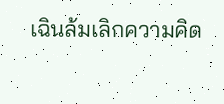เฉินล้มเลิกความคิด